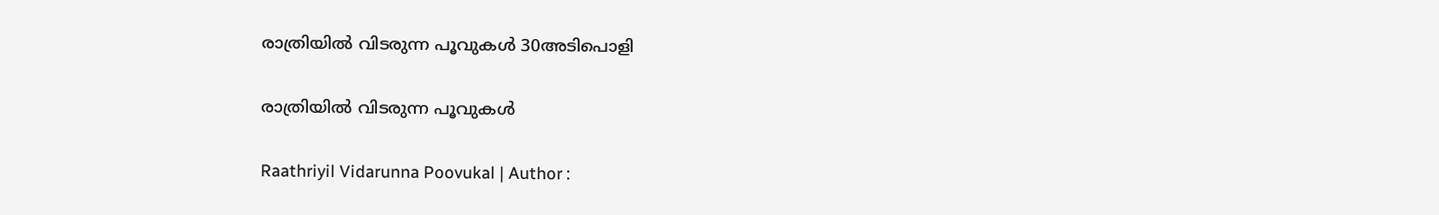രാത്രിയില്‍ വിടരുന്ന പൂവുകള്‍ 30അടിപൊളി

രാത്രിയില്‍ വിടരുന്ന പൂവുകള്‍

Raathriyil Vidarunna Poovukal | Author :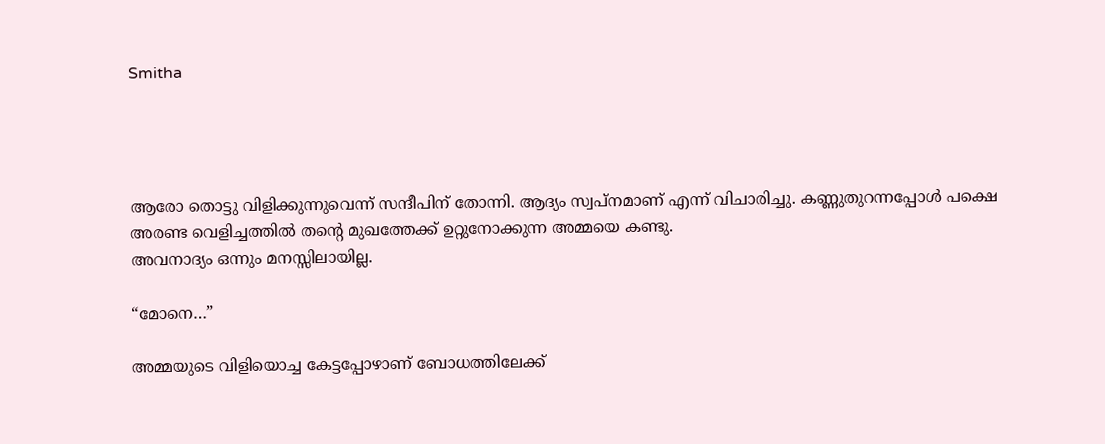Smitha




ആരോ തൊട്ടു വിളിക്കുന്നുവെന്ന് സന്ദീപിന് തോന്നി. ആദ്യം സ്വപ്നമാണ് എന്ന് വിചാരിച്ചു. കണ്ണുതുറന്നപ്പോൾ പക്ഷെ അരണ്ട വെളിച്ചത്തിൽ തന്‍റെ മുഖത്തേക്ക് ഉറ്റുനോക്കുന്ന അമ്മയെ കണ്ടു.
അവനാദ്യം ഒന്നും മനസ്സിലായില്ല.

“മോനെ…”

അമ്മയുടെ വിളിയൊച്ച കേട്ടപ്പോഴാണ് ബോധത്തിലേക്ക്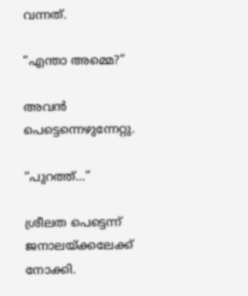വന്നത്.

“എന്താ അമ്മെ?”

അവൻ പെട്ടെന്നെഴുന്നേറ്റു.

“പുറത്ത്…”

ശ്രീലത പെട്ടെന്ന് ജനാലയ്ക്കലേക്ക് നോക്കി.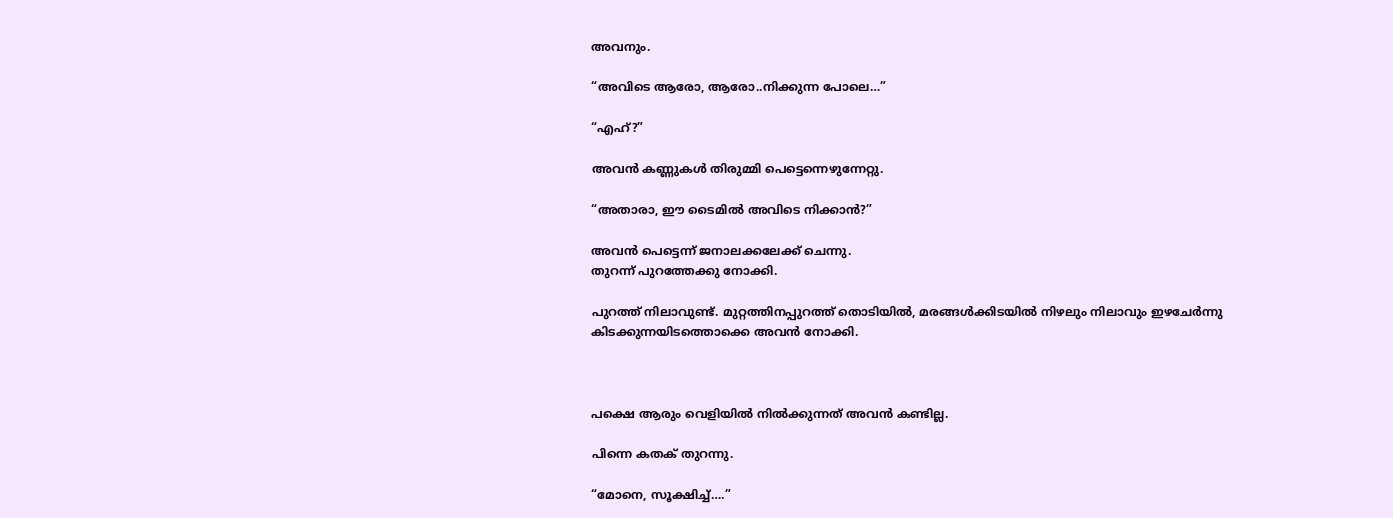അവനും.

“അവിടെ ആരോ, ആരോ..നിക്കുന്ന പോലെ…”

“എഹ്?”

അവൻ കണ്ണുകൾ തിരുമ്മി പെട്ടെന്നെഴുന്നേറ്റു.

“അതാരാ, ഈ ടൈമിൽ അവിടെ നിക്കാൻ?”

അവൻ പെട്ടെന്ന് ജനാലക്കലേക്ക് ചെന്നു.
തുറന്ന് പുറത്തേക്കു നോക്കി.

പുറത്ത് നിലാവുണ്ട്. മുറ്റത്തിനപ്പുറത്ത് തൊടിയില്‍, മരങ്ങള്‍ക്കിടയില്‍ നിഴലും നിലാവും ഇഴചേര്‍ന്നു കിടക്കുന്നയിടത്തൊക്കെ അവന്‍ നോക്കി.



പക്ഷെ ആരും വെളിയിൽ നിൽക്കുന്നത് അവൻ കണ്ടില്ല.

പിന്നെ കതക് തുറന്നു.

“മോനെ, സൂക്ഷിച്ച്….”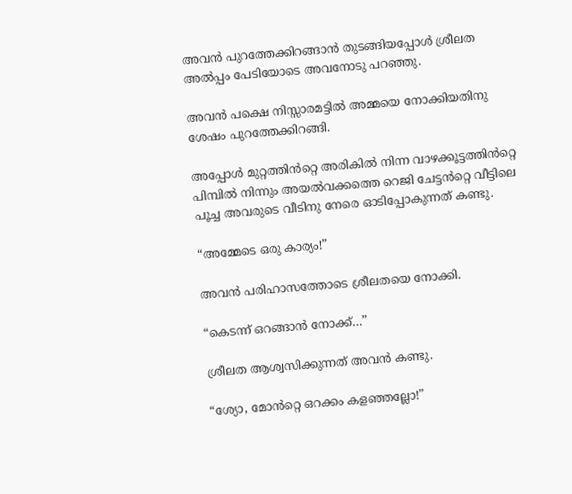അവൻ പുറത്തേക്കിറങ്ങാൻ തുടങ്ങിയപ്പോൾ ശ്രീലത അൽപ്പം പേടിയോടെ അവനോടു പറഞ്ഞു.

അവൻ പക്ഷെ നിസ്സാരമട്ടിൽ അമ്മയെ നോക്കിയതിനു ശേഷം പുറത്തേക്കിറങ്ങി.

അപ്പോൾ മുറ്റത്തിൻറ്റെ അരികിൽ നിന്ന വാഴക്കൂട്ടത്തിൻറ്റെ പിമ്പിൽ നിന്നും അയൽവക്കത്തെ റെജി ചേട്ടൻറ്റെ വീട്ടിലെ പൂച്ച അവരുടെ വീടിനു നേരെ ഓടിപ്പോകുന്നത് കണ്ടു.

“അമ്മേടെ ഒരു കാര്യം!”

അവൻ പരിഹാസത്തോടെ ശ്രീലതയെ നോക്കി.

“കെടന്ന് ഒറങ്ങാൻ നോക്ക്…”

ശ്രീലത ആശ്വസിക്കുന്നത് അവൻ കണ്ടു.

“ശ്യോ, മോൻറ്റെ ഒറക്കം കളഞ്ഞല്ലോ!”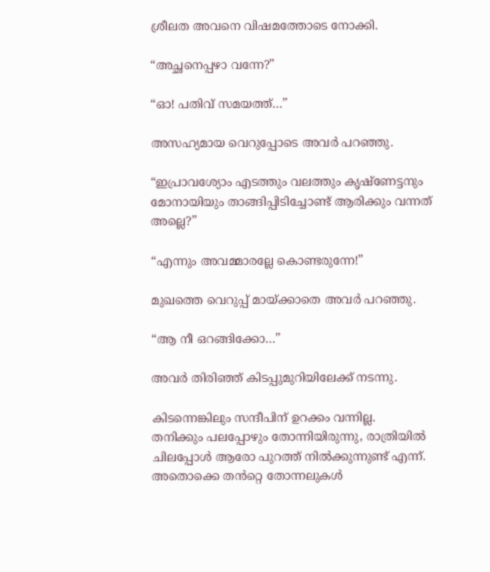ശ്രീലത അവനെ വിഷമത്തോടെ നോക്കി.

“അച്ഛനെപ്പഴാ വന്നേ?”

“ഓ! പതിവ് സമയത്ത്…”

അസഹ്യമായ വെറുപ്പോടെ അവർ പറഞ്ഞു.

“ഇപ്രാവശ്യോം എടത്തും വലത്തും കൃഷ്ണേട്ടനും മോനായിയും താങ്ങിപ്പിടിച്ചോണ്ട് ആരിക്കും വന്നത് അല്ലെ?”

“എന്നും അവമ്മാരല്ലേ കൊണ്ടരുന്നേ!”

മുഖത്തെ വെറുപ്പ് മായ്ക്കാതെ അവർ പറഞ്ഞു.

“ആ നീ ഒറങ്ങിക്കോ…”

അവർ തിരിഞ്ഞ് കിടപ്പുമുറിയിലേക്ക് നടന്നു.

കിടന്നെങ്കിലും സന്ദീപിന് ഉറക്കം വന്നില്ല.
തനിക്കും പലപ്പോഴും തോന്നിയിരുന്നു, രാത്രിയിൽ ചിലപ്പോൾ ആരോ പുറത്ത് നിൽക്കുന്നുണ്ട് എന്ന്. അതൊക്കെ തൻറ്റെ തോന്നലുകൾ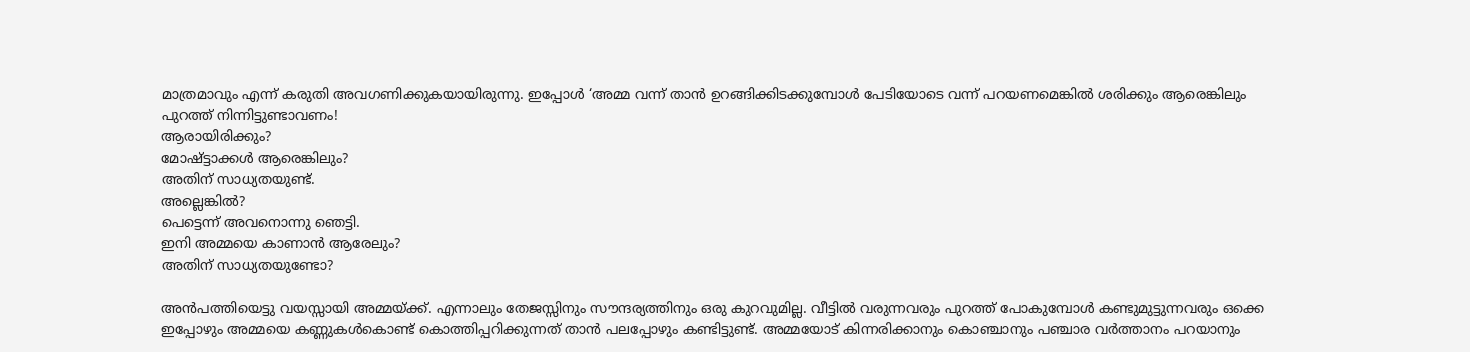മാത്രമാവും എന്ന് കരുതി അവഗണിക്കുകയായിരുന്നു. ഇപ്പോൾ ‘അമ്മ വന്ന് താൻ ഉറങ്ങിക്കിടക്കുമ്പോൾ പേടിയോടെ വന്ന് പറയണമെങ്കിൽ ശരിക്കും ആരെങ്കിലും പുറത്ത് നിന്നിട്ടുണ്ടാവണം!
ആരായിരിക്കും?
മോഷ്ട്ടാക്കൾ ആരെങ്കിലും?
അതിന് സാധ്യതയുണ്ട്.
അല്ലെങ്കിൽ?
പെട്ടെന്ന് അവനൊന്നു ഞെട്ടി.
ഇനി അമ്മയെ കാണാൻ ആരേലും?
അതിന് സാധ്യതയുണ്ടോ?

അൻപത്തിയെട്ടു വയസ്സായി അമ്മയ്ക്ക്. എന്നാലും തേജസ്സിനും സൗന്ദര്യത്തിനും ഒരു കുറവുമില്ല. വീട്ടിൽ വരുന്നവരും പുറത്ത് പോകുമ്പോൾ കണ്ടുമുട്ടുന്നവരും ഒക്കെ ഇപ്പോഴും അമ്മയെ കണ്ണുകൾകൊണ്ട് കൊത്തിപ്പറിക്കുന്നത് താൻ പലപ്പോഴും കണ്ടിട്ടുണ്ട്. അമ്മയോട് കിന്നരിക്കാനും കൊഞ്ചാനും പഞ്ചാര വർത്താനം പറയാനും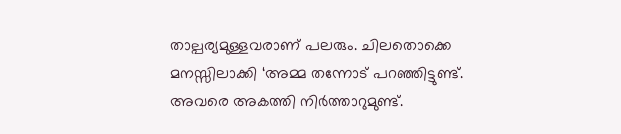താല്പര്യമുള്ളവരാണ് പലരും. ചിലതൊക്കെ മനസ്സിലാക്കി ‘അമ്മ തന്നോട് പറഞ്ഞിട്ടുണ്ട്. അവരെ അകത്തി നിർത്താറുമുണ്ട്.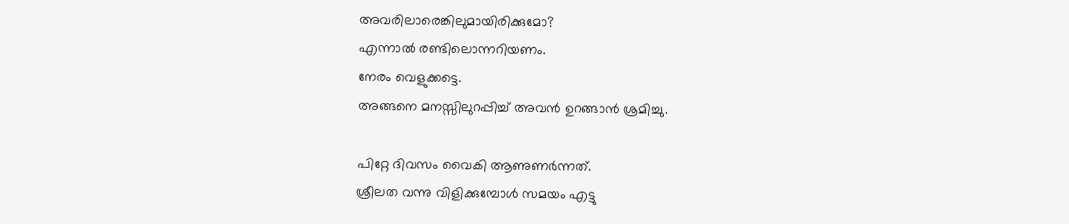അവരിലാരെങ്കിലുമായിരിക്കുമോ?
എന്നാൽ രണ്ടിലൊന്നറിയണം.
നേരം വെളുക്കട്ടെ.
അങ്ങനെ മനസ്സിലുറപ്പിച്ച് അവൻ ഉറങ്ങാൻ ശ്രമിച്ചു.

പിറ്റേ ദിവസം വൈകി ആണുണർന്നത്.
ശ്രീലത വന്നു വിളിക്കുമ്പോൾ സമയം എട്ടു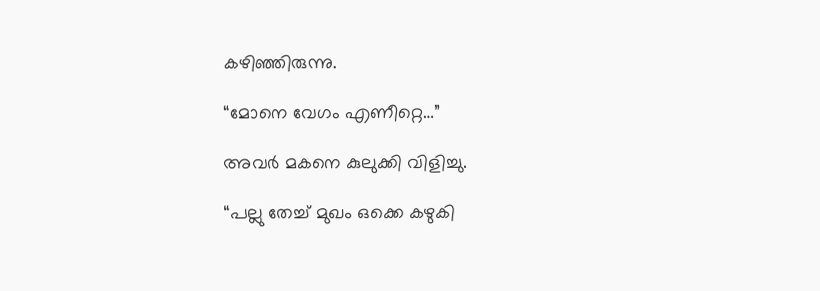കഴിഞ്ഞിരുന്നു.

“മോനെ വേഗം എണീറ്റെ…”

അവർ മകനെ കുലുക്കി വിളിച്ചു.

“പല്ലു തേച്ച് മുഖം ഒക്കെ കഴുകി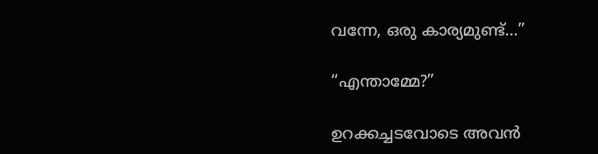വന്നേ, ഒരു കാര്യമുണ്ട്…”

“എന്താമ്മേ?”

ഉറക്കച്ചടവോടെ അവൻ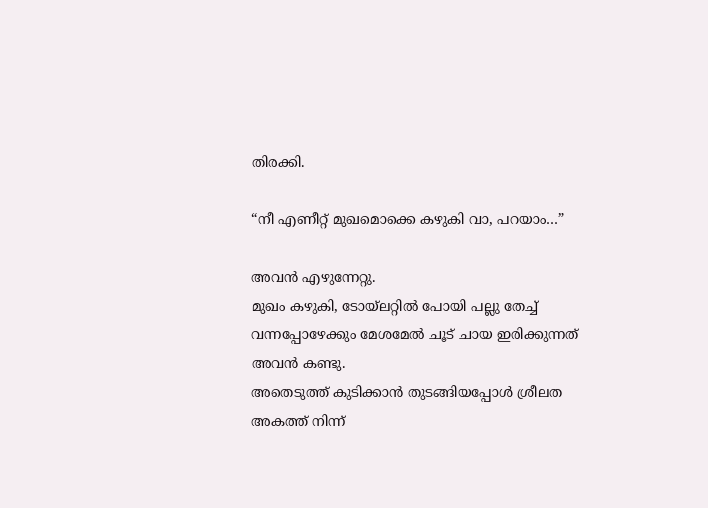തിരക്കി.

“നീ എണീറ്റ് മുഖമൊക്കെ കഴുകി വാ, പറയാം…”

അവൻ എഴുന്നേറ്റു.
മുഖം കഴുകി, ടോയ്‌ലറ്റിൽ പോയി പല്ലു തേച്ച് വന്നപ്പോഴേക്കും മേശമേൽ ചൂട് ചായ ഇരിക്കുന്നത് അവൻ കണ്ടു.
അതെടുത്ത് കുടിക്കാൻ തുടങ്ങിയപ്പോൾ ശ്രീലത അകത്ത് നിന്ന്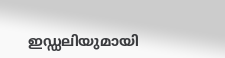ഇഡ്ഡലിയുമായി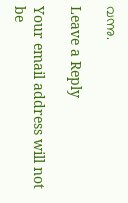വന്നു.

Leave a Reply

Your email address will not be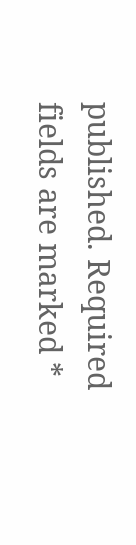published. Required fields are marked *